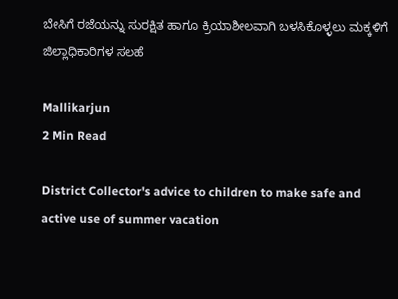ಬೇಸಿಗೆ ರಜೆಯನ್ನು ಸುರಕ್ಷಿತ ಹಾಗೂ ಕ್ರಿಯಾಶೀಲವಾಗಿ ಬಳಸಿಕೊಳ್ಳಲು ಮಕ್ಕಳಿಗೆ ಜಿಲ್ಲಾಧಿಕಾರಿಗಳ ಸಲಹೆ

Mallikarjun
2 Min Read

District Collector's advice to children to make safe and active use of summer vacation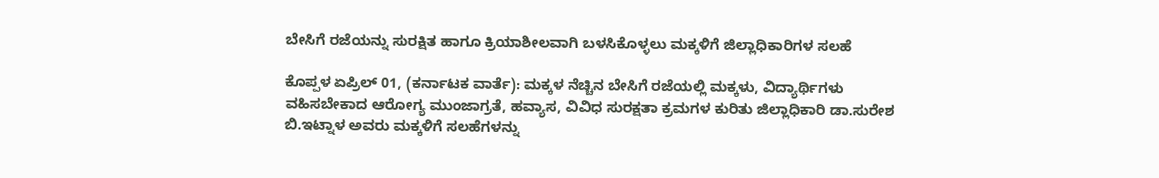ಬೇಸಿಗೆ ರಜೆಯನ್ನು ಸುರಕ್ಷಿತ ಹಾಗೂ ಕ್ರಿಯಾಶೀಲವಾಗಿ ಬಳಸಿಕೊಳ್ಳಲು ಮಕ್ಕಳಿಗೆ ಜಿಲ್ಲಾಧಿಕಾರಿಗಳ ಸಲಹೆ

ಕೊಪ್ಪಳ ಏಪ್ರಿಲ್ 01, (ಕರ್ನಾಟಕ ವಾರ್ತೆ): ಮಕ್ಕಳ ನೆಚ್ಚಿನ ಬೇಸಿಗೆ ರಜೆಯಲ್ಲಿ ಮಕ್ಕಳು, ವಿದ್ಯಾರ್ಥಿಗಳು ವಹಿಸಬೇಕಾದ ಆರೋಗ್ಯ ಮುಂಜಾಗ್ರತೆ, ಹವ್ಯಾಸ, ವಿವಿಧ ಸುರಕ್ಷತಾ ಕ್ರಮಗಳ ಕುರಿತು ಜಿಲ್ಲಾಧಿಕಾರಿ ಡಾ.ಸುರೇಶ ಬಿ.ಇಟ್ನಾಳ ಅವರು ಮಕ್ಕಳಿಗೆ ಸಲಹೆಗಳನ್ನು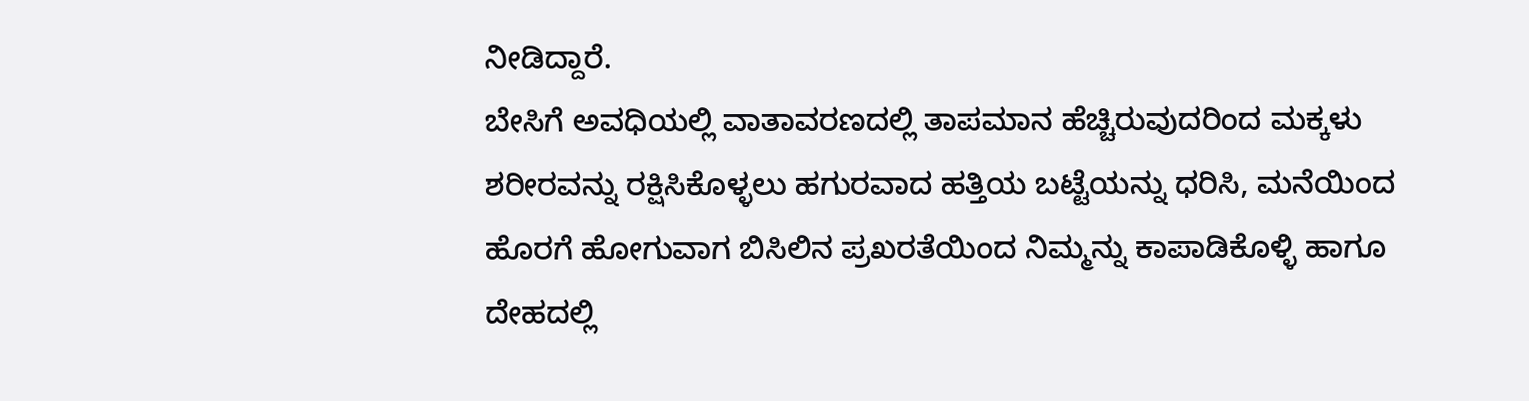ನೀಡಿದ್ದಾರೆ.
ಬೇಸಿಗೆ ಅವಧಿಯಲ್ಲಿ ವಾತಾವರಣದಲ್ಲಿ ತಾಪಮಾನ ಹೆಚ್ಚಿರುವುದರಿಂದ ಮಕ್ಕಳು ಶರೀರವನ್ನು ರಕ್ಷಿಸಿಕೊಳ್ಳಲು ಹಗುರವಾದ ಹತ್ತಿಯ ಬಟ್ಟೆಯನ್ನು ಧರಿಸಿ, ಮನೆಯಿಂದ ಹೊರಗೆ ಹೋಗುವಾಗ ಬಿಸಿಲಿನ ಪ್ರಖರತೆಯಿಂದ ನಿಮ್ಮನ್ನು ಕಾಪಾಡಿಕೊಳ್ಳಿ ಹಾಗೂ ದೇಹದಲ್ಲಿ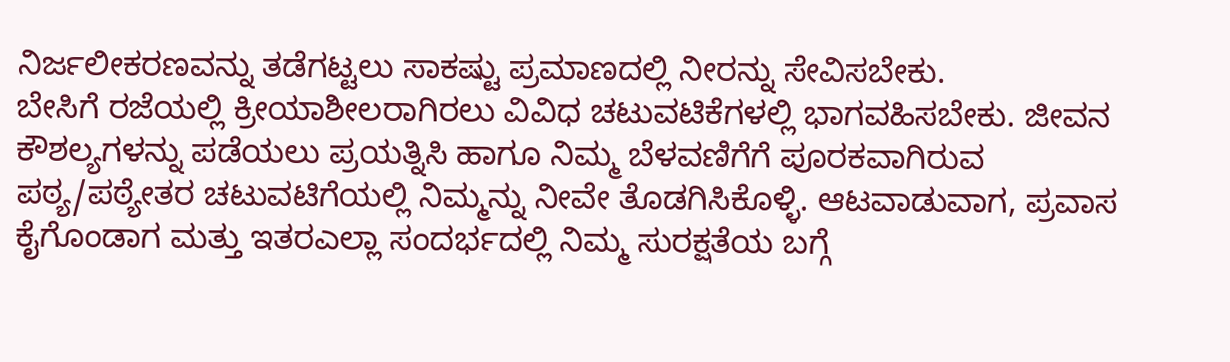ನಿರ್ಜಲೀಕರಣವನ್ನು ತಡೆಗಟ್ಟಲು ಸಾಕಷ್ಟು ಪ್ರಮಾಣದಲ್ಲಿ ನೀರನ್ನು ಸೇವಿಸಬೇಕು.
ಬೇಸಿಗೆ ರಜೆಯಲ್ಲಿ ಕ್ರೀಯಾಶೀಲರಾಗಿರಲು ವಿವಿಧ ಚಟುವಟಿಕೆಗಳಲ್ಲಿ ಭಾಗವಹಿಸಬೇಕು. ಜೀವನ ಕೌಶಲ್ಯಗಳನ್ನು ಪಡೆಯಲು ಪ್ರಯತ್ನಿಸಿ ಹಾಗೂ ನಿಮ್ಮ ಬೆಳವಣಿಗೆಗೆ ಪೂರಕವಾಗಿರುವ ಪಠ್ಯ/ಪಠ್ಯೇತರ ಚಟುವಟಿಗೆಯಲ್ಲಿ ನಿಮ್ಮನ್ನು ನೀವೇ ತೊಡಗಿಸಿಕೊಳ್ಳಿ. ಆಟವಾಡುವಾಗ, ಪ್ರವಾಸ ಕೈಗೊಂಡಾಗ ಮತ್ತು ಇತರಎಲ್ಲಾ ಸಂದರ್ಭದಲ್ಲಿ ನಿಮ್ಮ ಸುರಕ್ಷತೆಯ ಬಗ್ಗೆ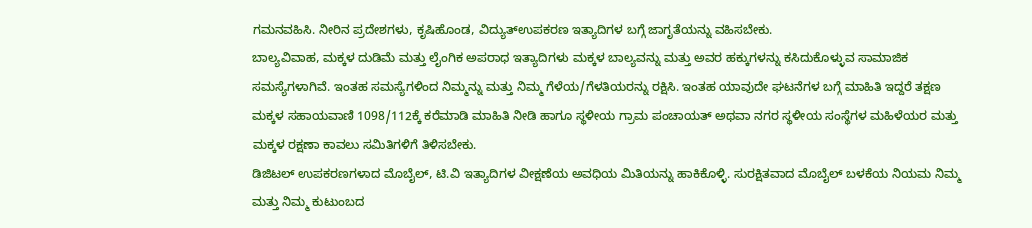ಗಮನವಹಿಸಿ. ನೀರಿನ ಪ್ರದೇಶಗಳು, ಕೃಷಿಹೊಂಡ, ವಿದ್ಯುತ್‌ಉಪಕರಣ ಇತ್ಯಾದಿಗಳ ಬಗ್ಗೆ ಜಾಗೃತೆಯನ್ನು ವಹಿಸಬೇಕು.
ಬಾಲ್ಯವಿವಾಹ, ಮಕ್ಕಳ ದುಡಿಮೆ ಮತ್ತು ಲೈಂಗಿಕ ಅಪರಾಧ ಇತ್ಯಾದಿಗಳು ಮಕ್ಕಳ ಬಾಲ್ಯವನ್ನು ಮತ್ತು ಅವರ ಹಕ್ಕುಗಳನ್ನು ಕಸಿದುಕೊಳ್ಳುವ ಸಾಮಾಜಿಕ ಸಮಸ್ಯೆಗಳಾಗಿವೆ. ಇಂತಹ ಸಮಸ್ಯೆಗಳಿಂದ ನಿಮ್ಮನ್ನು ಮತ್ತು ನಿಮ್ಮ ಗೆಳೆಯ/ಗೆಳತಿಯರನ್ನು ರಕ್ಷಿಸಿ. ಇಂತಹ ಯಾವುದೇ ಘಟನೆಗಳ ಬಗ್ಗೆ ಮಾಹಿತಿ ಇದ್ದರೆ ತಕ್ಷಣ ಮಕ್ಕಳ ಸಹಾಯವಾಣಿ 1098/112ಕ್ಕೆ ಕರೆಮಾಡಿ ಮಾಹಿತಿ ನೀಡಿ ಹಾಗೂ ಸ್ಥಳೀಯ ಗ್ರಾಮ ಪಂಚಾಯತ್ ಅಥವಾ ನಗರ ಸ್ಥಳೀಯ ಸಂಸ್ಥೆಗಳ ಮಹಿಳೆಯರ ಮತ್ತು ಮಕ್ಕಳ ರಕ್ಷಣಾ ಕಾವಲು ಸಮಿತಿಗಳಿಗೆ ತಿಳಿಸಬೇಕು.
ಡಿಜಿಟಲ್ ಉಪಕರಣಗಳಾದ ಮೊಬೈಲ್, ಟಿ.ವಿ ಇತ್ಯಾದಿಗಳ ವೀಕ್ಷಣೆಯ ಅವಧಿಯ ಮಿತಿಯನ್ನು ಹಾಕಿಕೊಳ್ಳಿ. ಸುರಕ್ಷಿತವಾದ ಮೊಬೈಲ್ ಬಳಕೆಯ ನಿಯಮ ನಿಮ್ಮ ಮತ್ತು ನಿಮ್ಮ ಕುಟುಂಬದ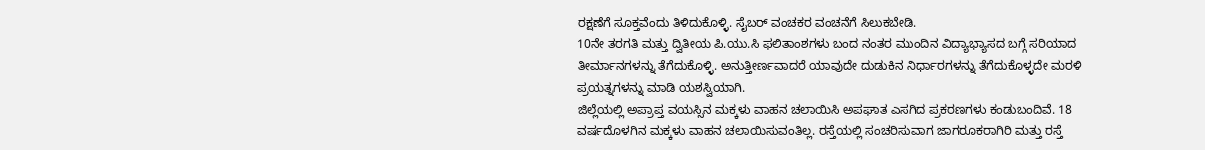ರಕ್ಷಣೆಗೆ ಸೂಕ್ತವೆಂದು ತಿಳಿದುಕೊಳ್ಳಿ. ಸೈಬರ್ ವಂಚಕರ ವಂಚನೆಗೆ ಸಿಲುಕಬೇಡಿ.
10ನೇ ತರಗತಿ ಮತ್ತು ದ್ವಿತೀಯ ಪಿ.ಯು.ಸಿ ಫಲಿತಾಂಶಗಳು ಬಂದ ನಂತರ ಮುಂದಿನ ವಿದ್ಯಾಭ್ಯಾಸದ ಬಗ್ಗೆ ಸರಿಯಾದ ತೀರ್ಮಾನಗಳನ್ನು ತೆಗೆದುಕೊಳ್ಳಿ. ಅನುತ್ತೀರ್ಣವಾದರೆ ಯಾವುದೇ ದುಡುಕಿನ ನಿರ್ಧಾರಗಳನ್ನು ತೆಗೆದುಕೊಳ್ಳದೇ ಮರಳಿ ಪ್ರಯತ್ನಗಳನ್ನು ಮಾಡಿ ಯಶಸ್ವಿಯಾಗಿ.
ಜಿಲ್ಲೆಯಲ್ಲಿ ಅಪ್ರಾಪ್ತ ವಯಸ್ಸಿನ ಮಕ್ಕಳು ವಾಹನ ಚಲಾಯಿಸಿ ಅಪಘಾತ ಎಸಗಿದ ಪ್ರಕರಣಗಳು ಕಂಡುಬಂದಿವೆ. 18 ವರ್ಷದೊಳಗಿನ ಮಕ್ಕಳು ವಾಹನ ಚಲಾಯಿಸುವಂತಿಲ್ಲ. ರಸ್ತೆಯಲ್ಲಿ ಸಂಚರಿಸುವಾಗ ಜಾಗರೂಕರಾಗಿರಿ ಮತ್ತು ರಸ್ತೆ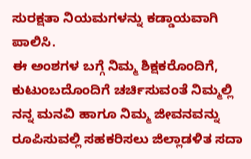ಸುರಕ್ಷತಾ ನಿಯಮಗಳನ್ನು ಕಡ್ಡಾಯವಾಗಿ ಪಾಲಿಸಿ.
ಈ ಅಂಶಗಳ ಬಗ್ಗೆ ನಿಮ್ಮ ಶಿಕ್ಷಕರೊಂದಿಗೆ, ಕುಟುಂಬದೊಂದಿಗೆ ಚರ್ಚಿಸುವಂತೆ ನಿಮ್ಮಲ್ಲಿ ನನ್ನ ಮನವಿ ಹಾಗೂ ನಿಮ್ಮ ಜೀವನವನ್ನು ರೂಪಿಸುವಲ್ಲಿ ಸಹಕರಿಸಲು ಜಿಲ್ಲಾಡಳಿತ ಸದಾ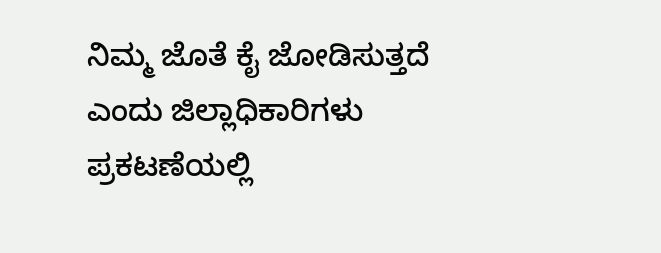ನಿಮ್ಮ ಜೊತೆ ಕೈ ಜೋಡಿಸುತ್ತದೆ ಎಂದು ಜಿಲ್ಲಾಧಿಕಾರಿಗಳು ಪ್ರಕಟಣೆಯಲ್ಲಿ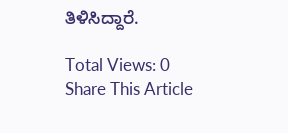ತಿಳಿಸಿದ್ದಾರೆ.

Total Views: 0
Share This Article